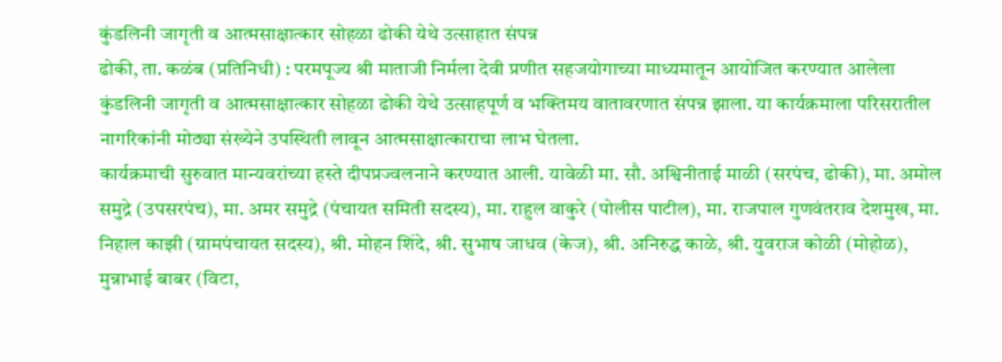कुंडलिनी जागृती व आत्मसाक्षात्कार सोहळा ढोकी येथे उत्साहात संपन्न
ढोकी, ता. कळंब (प्रतिनिधी) : परमपूज्य श्री माताजी निर्मला देवी प्रणीत सहजयोगाच्या माध्यमातून आयोजित करण्यात आलेला कुंडलिनी जागृती व आत्मसाक्षात्कार सोहळा ढोकी येथे उत्साहपूर्ण व भक्तिमय वातावरणात संपन्न झाला. या कार्यक्रमाला परिसरातील नागरिकांनी मोठ्या संख्येने उपस्थिती लावून आत्मसाक्षात्काराचा लाभ घेतला.
कार्यक्रमाची सुरुवात मान्यवरांच्या हस्ते दीपप्रज्वलनाने करण्यात आली. यावेळी मा. सौ. अश्विनीताई माळी (सरपंच, ढोकी), मा. अमोल समुद्रे (उपसरपंच), मा. अमर समुद्रे (पंचायत समिती सदस्य), मा. राहुल वाकुरे (पोलीस पाटील), मा. राजपाल गुणवंतराव देशमुख, मा. निहाल काझी (ग्रामपंचायत सदस्य), श्री. मोहन शिंदे, श्री. सुभाष जाधव (केज), श्री. अनिरुद्ध काळे, श्री. युवराज कोळी (मोहोळ), मुन्नाभाई बाबर (विटा,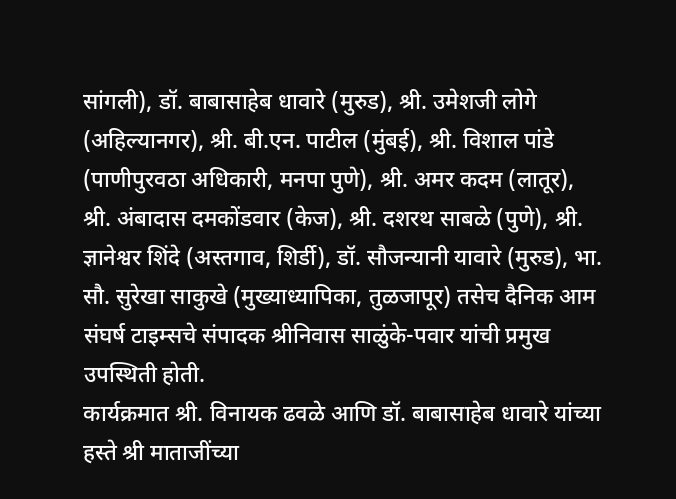सांगली), डॉ. बाबासाहेब धावारे (मुरुड), श्री. उमेशजी लोगे (अहिल्यानगर), श्री. बी.एन. पाटील (मुंबई), श्री. विशाल पांडे (पाणीपुरवठा अधिकारी, मनपा पुणे), श्री. अमर कदम (लातूर), श्री. अंबादास दमकोंडवार (केज), श्री. दशरथ साबळे (पुणे), श्री. ज्ञानेश्वर शिंदे (अस्तगाव, शिर्डी), डॉ. सौजन्यानी यावारे (मुरुड), भा. सौ. सुरेखा साकुखे (मुख्याध्यापिका, तुळजापूर) तसेच दैनिक आम संघर्ष टाइम्सचे संपादक श्रीनिवास साळुंके-पवार यांची प्रमुख उपस्थिती होती.
कार्यक्रमात श्री. विनायक ढवळे आणि डॉ. बाबासाहेब धावारे यांच्या हस्ते श्री माताजींच्या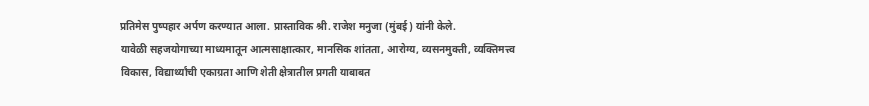प्रतिमेस पुष्पहार अर्पण करण्यात आला. प्रास्ताविक श्री. राजेश मनुजा (मुंबई) यांनी केले.
यावेळी सहजयोगाच्या माध्यमातून आत्मसाक्षात्कार, मानसिक शांतता, आरोग्य, व्यसनमुक्ती, व्यक्तिमत्त्व विकास, विद्यार्थ्यांची एकाग्रता आणि शेती क्षेत्रातील प्रगती याबाबत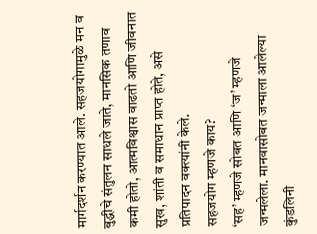मार्गदर्शन करण्यात आले. सहजयोगामुळे मन व बुद्धीचे संतुलन साधले जाते, मानसिक तणाव कमी होतो, आत्मविश्वास वाढतो आणि जीवनात सुख, शांती व समाधान प्राप्त होते, असे प्रतिपादन वक्त्यांनी केले.
सहजयोग म्हणजे काय?
‘सह’ म्हणजे सोबत आणि ‘ज’ म्हणजे जन्मलेला. मानवासोबत जन्माला आलेल्या कुंडलिनी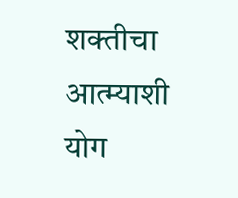शक्तीचा आत्म्याशी योग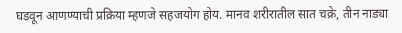घडवून आणण्याची प्रक्रिया म्हणजे सहजयोग होय. मानव शरीरातील सात चक्रे, तीन नाड्या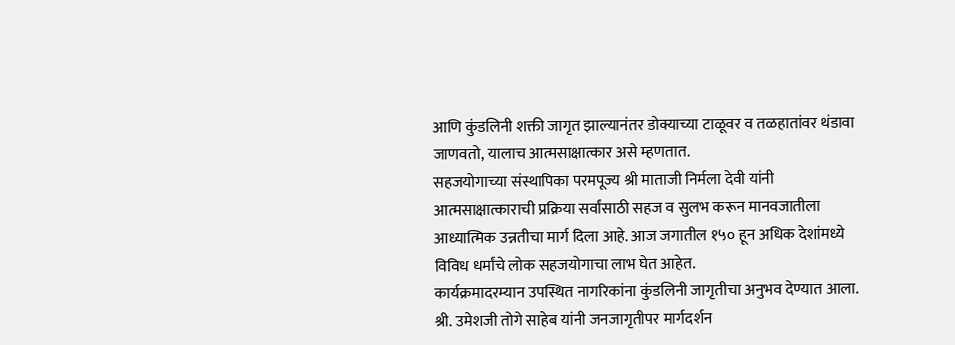आणि कुंडलिनी शक्ती जागृत झाल्यानंतर डोक्याच्या टाळूवर व तळहातांवर थंडावा जाणवतो, यालाच आत्मसाक्षात्कार असे म्हणतात.
सहजयोगाच्या संस्थापिका परमपूज्य श्री माताजी निर्मला देवी यांनी आत्मसाक्षात्काराची प्रक्रिया सर्वांसाठी सहज व सुलभ करून मानवजातीला आध्यात्मिक उन्नतीचा मार्ग दिला आहे. आज जगातील १५० हून अधिक देशांमध्ये विविध धर्मांचे लोक सहजयोगाचा लाभ घेत आहेत.
कार्यक्रमादरम्यान उपस्थित नागरिकांना कुंडलिनी जागृतीचा अनुभव देण्यात आला. श्री. उमेशजी तोगे साहेब यांनी जनजागृतीपर मार्गदर्शन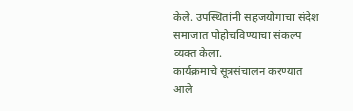केले. उपस्थितांनी सहजयोगाचा संदेश समाजात पोहोचविण्याचा संकल्प व्यक्त केला.
कार्यक्रमाचे सूत्रसंचालन करण्यात आले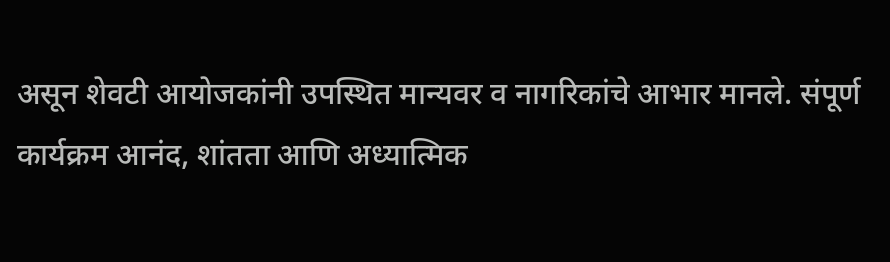असून शेवटी आयोजकांनी उपस्थित मान्यवर व नागरिकांचे आभार मानले. संपूर्ण कार्यक्रम आनंद, शांतता आणि अध्यात्मिक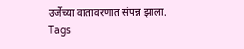उर्जेच्या वातावरणात संपन्न झाला.
Tags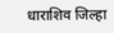धाराशिव जिल्हा